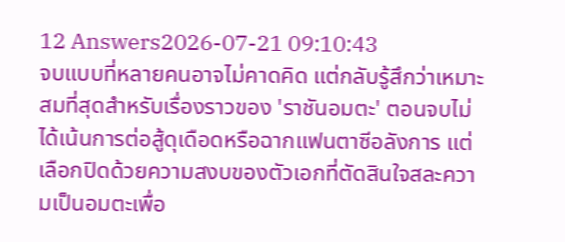12 Answers2026-07-21 09:10:43
จบแบบที่หลายคนอาจไม่คาดคิด แต่กลับรู้สึกว่าเหมาะสมที่สุดสำหรับเรื่องราวของ 'ราชันอมตะ' ตอนจบไม่ได้เน้นการต่อสู้ดุเดือดหรือฉากแฟนตาซีอลังการ แต่เลือกปิดด้วยความสงบของตัวเอกที่ตัดสินใจสละความเป็นอมตะเพื่อ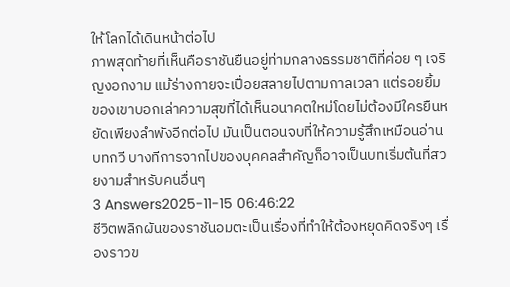ให้โลกได้เดินหน้าต่อไป
ภาพสุดท้ายที่เห็นคือราชันยืนอยู่ท่ามกลางธรรมชาติที่ค่อย ๆ เจริญงอกงาม แม้ร่างกายจะเปื่อยสลายไปตามกาลเวลา แต่รอยยิ้มของเขาบอกเล่าความสุขที่ได้เห็นอนาคตใหม่โดยไม่ต้องมีใครยืนหยัดเพียงลำพังอีกต่อไป มันเป็นตอนจบที่ให้ความรู้สึกเหมือนอ่านบทกวี บางทีการจากไปของบุคคลสำคัญก็อาจเป็นบทเริ่มต้นที่สวยงามสำหรับคนอื่นๆ
3 Answers2025-11-15 06:46:22
ชีวิตพลิกผันของราชันอมตะเป็นเรื่องที่ทำให้ต้องหยุดคิดจริงๆ เรื่องราวข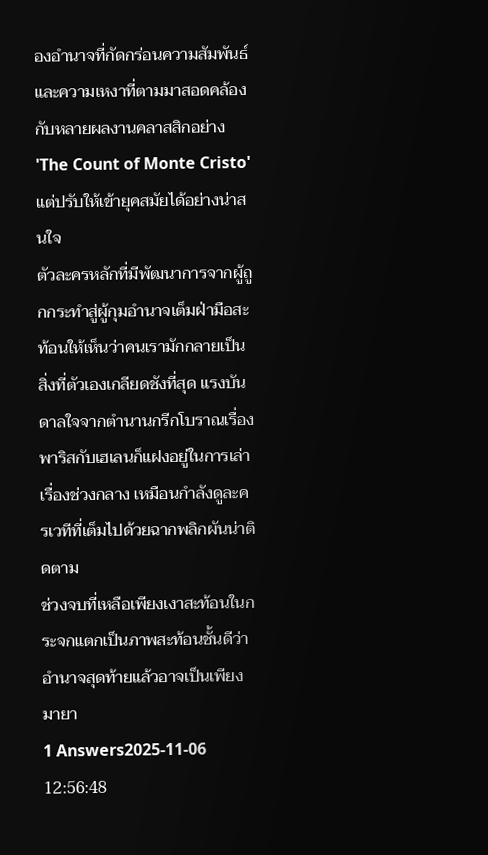องอำนาจที่กัดกร่อนความสัมพันธ์และความเหงาที่ตามมาสอดคล้องกับหลายผลงานคลาสสิกอย่าง 'The Count of Monte Cristo' แต่ปรับให้เข้ายุคสมัยได้อย่างน่าสนใจ
ตัวละครหลักที่มีพัฒนาการจากผู้ถูกกระทำสู่ผู้กุมอำนาจเต็มฝ่ามือสะท้อนให้เห็นว่าคนเรามักกลายเป็นสิ่งที่ตัวเองเกลียดชังที่สุด แรงบันดาลใจจากตำนานกรีกโบราณเรื่องพาริสกับเฮเลนก็แฝงอยู่ในการเล่าเรื่องช่วงกลาง เหมือนกำลังดูละครเวทีที่เต็มไปด้วยฉากพลิกผันน่าติดตาม
ช่วงจบที่เหลือเพียงเงาสะท้อนในกระจกแตกเป็นภาพสะท้อนชั้นดีว่าอำนาจสุดท้ายแล้วอาจเป็นเพียงมายา
1 Answers2025-11-06 12:56:48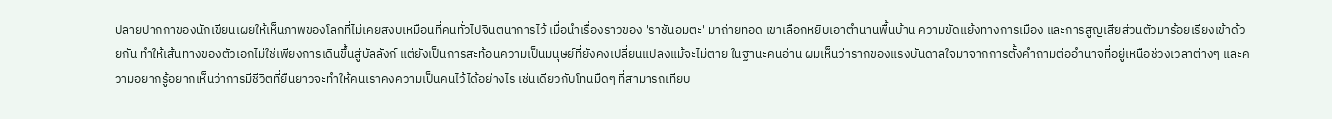ปลายปากกาของนักเขียนเผยให้เห็นภาพของโลกที่ไม่เคยสงบเหมือนที่คนทั่วไปจินตนาการไว้ เมื่อนำเรื่องราวของ 'ราชันอมตะ' มาถ่ายทอด เขาเลือกหยิบเอาตำนานพื้นบ้าน ความขัดแย้งทางการเมือง และการสูญเสียส่วนตัวมาร้อยเรียงเข้าด้วยกัน ทำให้เส้นทางของตัวเอกไม่ใช่เพียงการเดินขึ้นสู่บัลลังก์ แต่ยังเป็นการสะท้อนความเป็นมนุษย์ที่ยังคงเปลี่ยนแปลงแม้จะไม่ตาย ในฐานะคนอ่าน ผมเห็นว่ารากของแรงบันดาลใจมาจากการตั้งคำถามต่ออำนาจที่อยู่เหนือช่วงเวลาต่างๆ และความอยากรู้อยากเห็นว่าการมีชีวิตที่ยืนยาวจะทำให้คนเราคงความเป็นคนไว้ได้อย่างไร เช่นเดียวกับโทนมืดๆ ที่สามารถเทียบ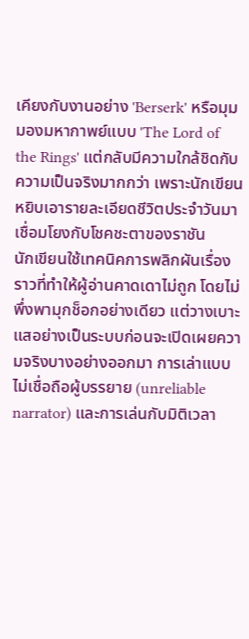เคียงกับงานอย่าง 'Berserk' หรือมุมมองมหากาพย์แบบ 'The Lord of the Rings' แต่กลับมีความใกล้ชิดกับความเป็นจริงมากกว่า เพราะนักเขียนหยิบเอารายละเอียดชีวิตประจำวันมาเชื่อมโยงกับโชคชะตาของราชัน
นักเขียนใช้เทคนิคการพลิกผันเรื่องราวที่ทำให้ผู้อ่านคาดเดาไม่ถูก โดยไม่พึ่งพามุกช็อกอย่างเดียว แต่วางเบาะแสอย่างเป็นระบบก่อนจะเปิดเผยความจริงบางอย่างออกมา การเล่าแบบไม่เชื่อถือผู้บรรยาย (unreliable narrator) และการเล่นกับมิติเวลา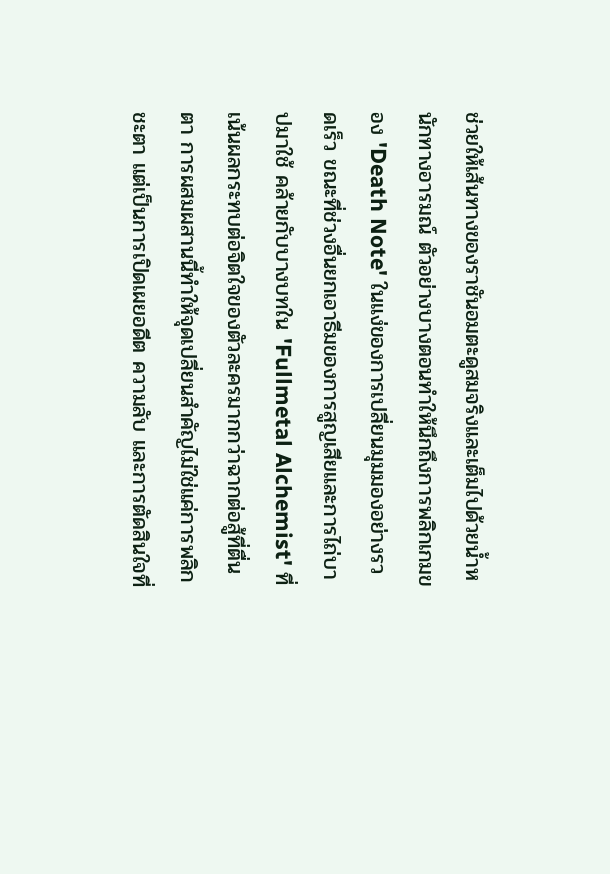ช่วยให้เส้นทางของราชันอมตะดูสมจริงและเต็มไปด้วยน้ำหนักทางอารมณ์ ตัวอย่างบางตอนทำให้นึกถึงการพลิกเกมของ 'Death Note' ในแง่ของการเปลี่ยนมุมมองอย่างรวดเร็ว ขณะที่ช่วงอื่นยกเอาธีมของการสูญเสียและการไถ่บาปมาใช้ คล้ายกับบางบทใน 'Fullmetal Alchemist' ที่เน้นผลกระทบต่อจิตใจของตัวละครมากกว่าฉากต่อสู้ที่ตื่นตา การผสมผสานนี้ทำให้จุดเปลี่ยนสำคัญไม่ใช่แค่การพลิกชะตา แต่เป็นการเปิดเผยอดีต ความลับ และการตัดสินใจที่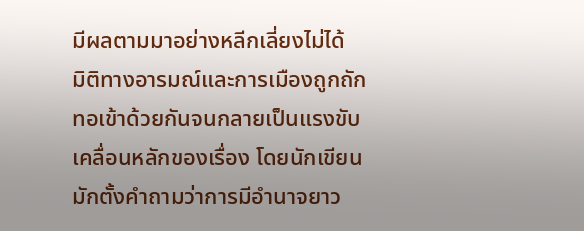มีผลตามมาอย่างหลีกเลี่ยงไม่ได้
มิติทางอารมณ์และการเมืองถูกถักทอเข้าด้วยกันจนกลายเป็นแรงขับเคลื่อนหลักของเรื่อง โดยนักเขียนมักตั้งคำถามว่าการมีอำนาจยาว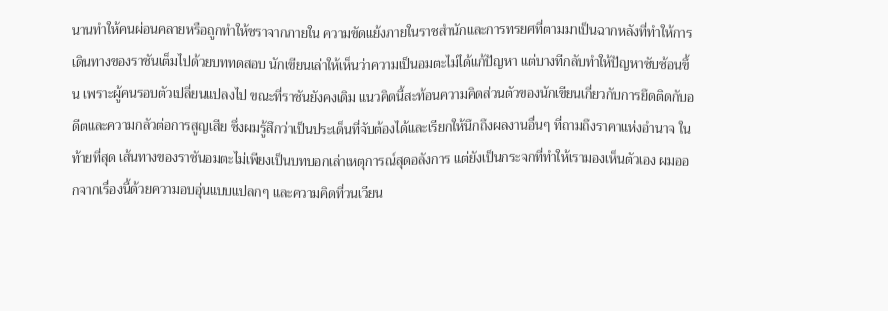นานทำให้คนผ่อนคลายหรือถูกทำให้ชราจากภายใน ความขัดแย้งภายในราชสำนักและการทรยศที่ตามมาเป็นฉากหลังที่ทำให้การเดินทางของราชันเต็มไปด้วยบททดสอบ นักเขียนเล่าให้เห็นว่าความเป็นอมตะไม่ได้แก้ปัญหา แต่บางทีกลับทำให้ปัญหาซับซ้อนขึ้น เพราะผู้คนรอบตัวเปลี่ยนแปลงไป ขณะที่ราชันยังคงเดิม แนวคิดนี้สะท้อนความคิดส่วนตัวของนักเขียนเกี่ยวกับการยึดติดกับอดีตและความกลัวต่อการสูญเสีย ซึ่งผมรู้สึกว่าเป็นประเด็นที่จับต้องได้และเรียกให้นึกถึงผลงานอื่นๆ ที่ถามถึงราคาแห่งอำนาจ ในท้ายที่สุด เส้นทางของราชันอมตะไม่เพียงเป็นบทบอกเล่าเหตุการณ์สุดอลังการ แต่ยังเป็นกระจกที่ทำให้เรามองเห็นตัวเอง ผมออกจากเรื่องนี้ด้วยความอบอุ่นแบบแปลกๆ และความคิดที่วนเวียน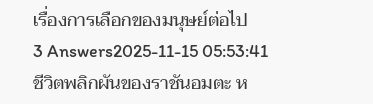เรื่องการเลือกของมนุษย์ต่อไป
3 Answers2025-11-15 05:53:41
ชีวิตพลิกผันของราชันอมตะ ห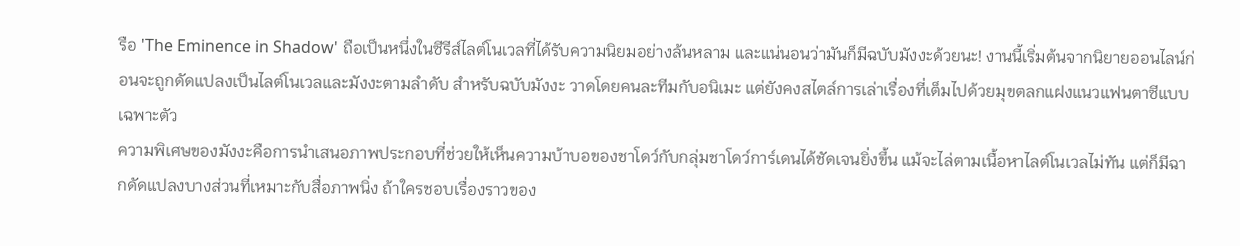รือ 'The Eminence in Shadow' ถือเป็นหนึ่งในซีรีส์ไลต์โนเวลที่ได้รับความนิยมอย่างล้นหลาม และแน่นอนว่ามันก็มีฉบับมังงะด้วยนะ! งานนี้เริ่มต้นจากนิยายออนไลน์ก่อนจะถูกดัดแปลงเป็นไลต์โนเวลและมังงะตามลำดับ สำหรับฉบับมังงะ วาดโดยคนละทีมกับอนิเมะ แต่ยังคงสไตล์การเล่าเรื่องที่เต็มไปด้วยมุขตลกแฝงแนวแฟนตาซีแบบเฉพาะตัว
ความพิเศษของมังงะคือการนำเสนอภาพประกอบที่ช่วยให้เห็นความบ้าบอของชาโดว์กับกลุ่มชาโดว์การ์เดนได้ชัดเจนยิ่งขึ้น แม้จะไล่ตามเนื้อหาไลต์โนเวลไม่ทัน แต่ก็มีฉากดัดแปลงบางส่วนที่เหมาะกับสื่อภาพนิ่ง ถ้าใครชอบเรื่องราวของ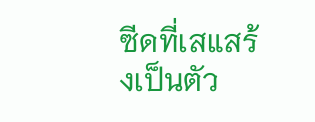ซีดที่เสแสร้งเป็นตัว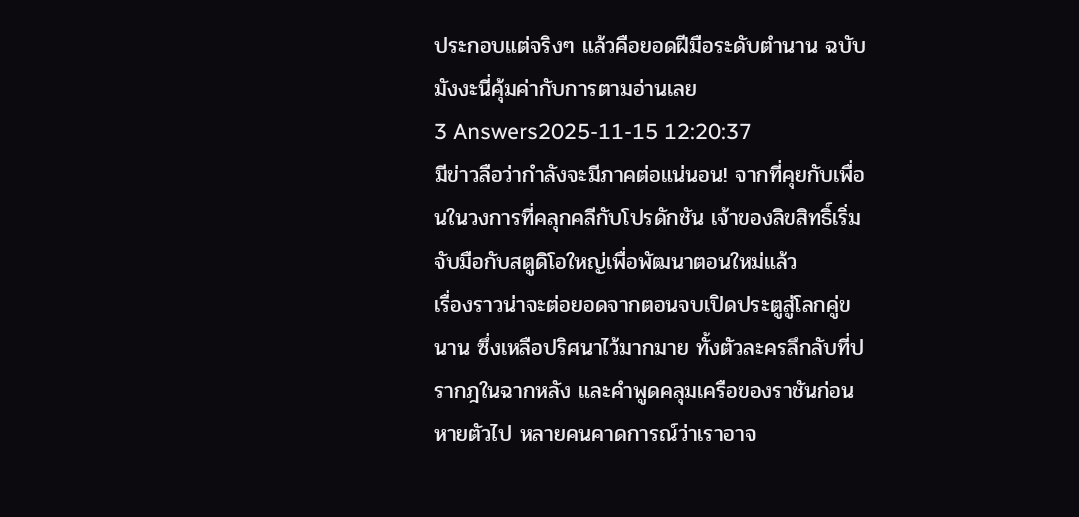ประกอบแต่จริงๆ แล้วคือยอดฝีมือระดับตำนาน ฉบับมังงะนี่คุ้มค่ากับการตามอ่านเลย
3 Answers2025-11-15 12:20:37
มีข่าวลือว่ากำลังจะมีภาคต่อแน่นอน! จากที่คุยกับเพื่อนในวงการที่คลุกคลีกับโปรดักชัน เจ้าของลิขสิทธิ์เริ่มจับมือกับสตูดิโอใหญ่เพื่อพัฒนาตอนใหม่แล้ว
เรื่องราวน่าจะต่อยอดจากตอนจบเปิดประตูสู่โลกคู่ขนาน ซึ่งเหลือปริศนาไว้มากมาย ทั้งตัวละครลึกลับที่ปรากฎในฉากหลัง และคำพูดคลุมเครือของราชันก่อนหายตัวไป หลายคนคาดการณ์ว่าเราอาจ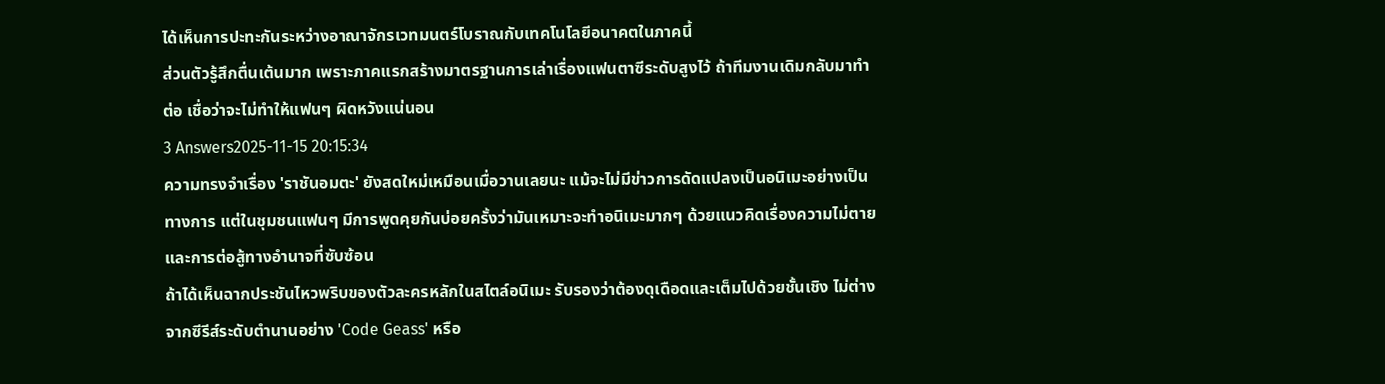ได้เห็นการปะทะกันระหว่างอาณาจักรเวทมนตร์โบราณกับเทคโนโลยีอนาคตในภาคนี้
ส่วนตัวรู้สึกตื่นเต้นมาก เพราะภาคแรกสร้างมาตรฐานการเล่าเรื่องแฟนตาซีระดับสูงไว้ ถ้าทีมงานเดิมกลับมาทำต่อ เชื่อว่าจะไม่ทำให้แฟนๆ ผิดหวังแน่นอน
3 Answers2025-11-15 20:15:34
ความทรงจำเรื่อง 'ราชันอมตะ' ยังสดใหม่เหมือนเมื่อวานเลยนะ แม้จะไม่มีข่าวการดัดแปลงเป็นอนิเมะอย่างเป็นทางการ แต่ในชุมชนแฟนๆ มีการพูดคุยกันบ่อยครั้งว่ามันเหมาะจะทำอนิเมะมากๆ ด้วยแนวคิดเรื่องความไม่ตายและการต่อสู้ทางอำนาจที่ซับซ้อน
ถ้าได้เห็นฉากประชันไหวพริบของตัวละครหลักในสไตล์อนิเมะ รับรองว่าต้องดุเดือดและเต็มไปด้วยชั้นเชิง ไม่ต่างจากซีรีส์ระดับตำนานอย่าง 'Code Geass' หรือ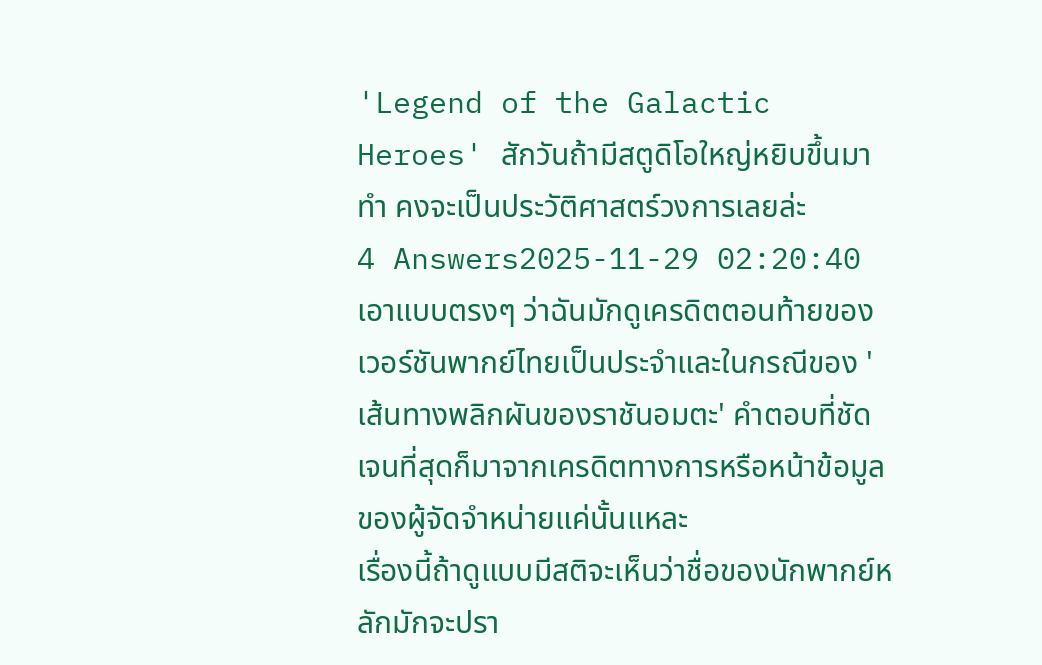'Legend of the Galactic Heroes' สักวันถ้ามีสตูดิโอใหญ่หยิบขึ้นมาทำ คงจะเป็นประวัติศาสตร์วงการเลยล่ะ
4 Answers2025-11-29 02:20:40
เอาแบบตรงๆ ว่าฉันมักดูเครดิตตอนท้ายของเวอร์ชันพากย์ไทยเป็นประจำและในกรณีของ 'เส้นทางพลิกผันของราชันอมตะ' คำตอบที่ชัดเจนที่สุดก็มาจากเครดิตทางการหรือหน้าข้อมูลของผู้จัดจำหน่ายแค่นั้นแหละ
เรื่องนี้ถ้าดูแบบมีสติจะเห็นว่าชื่อของนักพากย์หลักมักจะปรา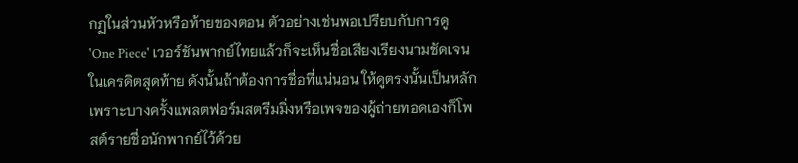กฏในส่วนหัวหรือท้ายของตอน ตัวอย่างเช่นพอเปรียบกับการดู 'One Piece' เวอร์ชันพากย์ไทยแล้วก็จะเห็นชื่อเสียงเรียงนามชัดเจนในเครดิตสุดท้าย ดังนั้นถ้าต้องการชื่อที่แน่นอน ให้ดูตรงนั้นเป็นหลัก เพราะบางครั้งแพลตฟอร์มสตรีมมิ่งหรือเพจของผู้ถ่ายทอดเองก็โพสต์รายชื่อนักพากย์ไว้ด้วย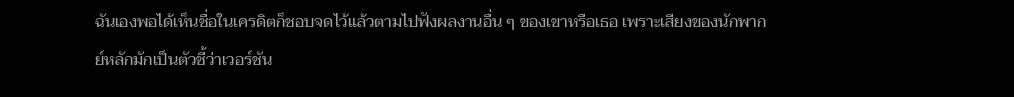ฉันเองพอได้เห็นชื่อในเครดิตก็ชอบจดไว้แล้วตามไปฟังผลงานอื่น ๆ ของเขาหรือเธอ เพราะเสียงของนักพากย์หลักมักเป็นตัวชี้ว่าเวอร์ชัน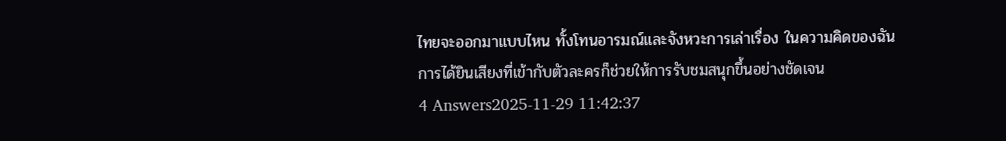ไทยจะออกมาแบบไหน ทั้งโทนอารมณ์และจังหวะการเล่าเรื่อง ในความคิดของฉัน การได้ยินเสียงที่เข้ากับตัวละครก็ช่วยให้การรับชมสนุกขึ้นอย่างชัดเจน
4 Answers2025-11-29 11:42:37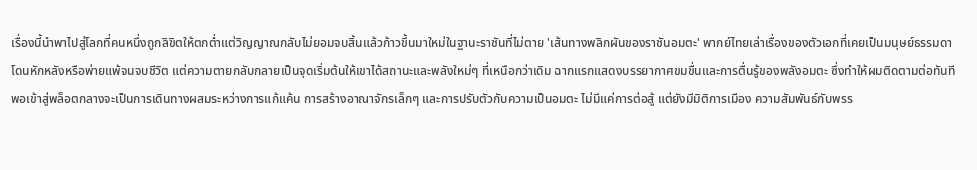เรื่องนี้นำพาไปสู่โลกที่คนหนึ่งถูกลิขิตให้ตกต่ำแต่วิญญาณกลับไม่ยอมจบสิ้นแล้วก้าวขึ้นมาใหม่ในฐานะราชันที่ไม่ตาย 'เส้นทางพลิกผันของราชันอมตะ' พากย์ไทยเล่าเรื่องของตัวเอกที่เคยเป็นมนุษย์ธรรมดา โดนหักหลังหรือพ่ายแพ้จนจบชีวิต แต่ความตายกลับกลายเป็นจุดเริ่มต้นให้เขาได้สถานะและพลังใหม่ๆ ที่เหนือกว่าเดิม ฉากแรกแสดงบรรยากาศขมขื่นและการตื่นรู้ของพลังอมตะ ซึ่งทำให้ผมติดตามต่อทันที
พอเข้าสู่พล็อตกลางจะเป็นการเดินทางผสมระหว่างการแก้แค้น การสร้างอาณาจักรเล็กๆ และการปรับตัวกับความเป็นอมตะ ไม่มีแค่การต่อสู้ แต่ยังมีมิติการเมือง ความสัมพันธ์กับพรร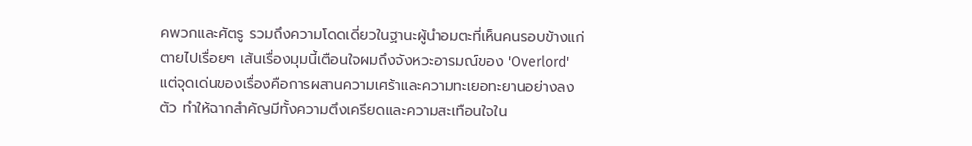คพวกและศัตรู รวมถึงความโดดเดี่ยวในฐานะผู้นำอมตะที่เห็นคนรอบข้างแก่ตายไปเรื่อยๆ เส้นเรื่องมุมนี้เตือนใจผมถึงจังหวะอารมณ์ของ 'Overlord' แต่จุดเด่นของเรื่องคือการผสานความเศร้าและความทะเยอทะยานอย่างลงตัว ทำให้ฉากสำคัญมีทั้งความตึงเครียดและความสะเทือนใจใน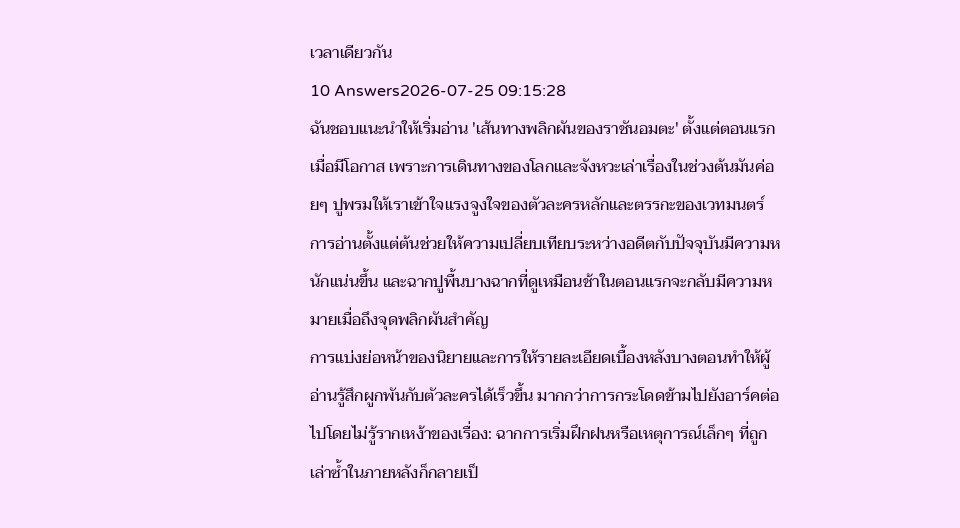เวลาเดียวกัน
10 Answers2026-07-25 09:15:28
ฉันชอบแนะนำให้เริ่มอ่าน 'เส้นทางพลิกผันของราชันอมตะ' ตั้งแต่ตอนแรกเมื่อมีโอกาส เพราะการเดินทางของโลกและจังหวะเล่าเรื่องในช่วงต้นมันค่อยๆ ปูพรมให้เราเข้าใจแรงจูงใจของตัวละครหลักและตรรกะของเวทมนตร์ การอ่านตั้งแต่ต้นช่วยให้ความเปลี่ยบเทียบระหว่างอดีตกับปัจจุบันมีความหนักแน่นขึ้น และฉากปูพื้นบางฉากที่ดูเหมือนช้าในตอนแรกจะกลับมีความหมายเมื่อถึงจุดพลิกผันสำคัญ
การแบ่งย่อหน้าของนิยายและการให้รายละเอียดเบื้องหลังบางตอนทำให้ผู้อ่านรู้สึกผูกพันกับตัวละครได้เร็วขึ้น มากกว่าการกระโดดข้ามไปยังอาร์คต่อไปโดยไม่รู้รากเหง้าของเรื่อง: ฉากการเริ่มฝึกฝนหรือเหตุการณ์เล็กๆ ที่ถูกเล่าซ้ำในภายหลังก็กลายเป็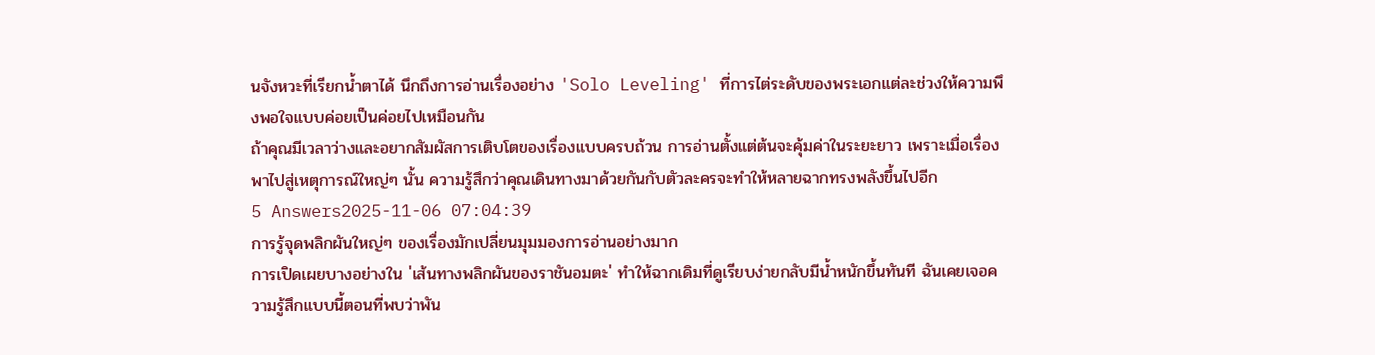นจังหวะที่เรียกน้ำตาได้ นึกถึงการอ่านเรื่องอย่าง 'Solo Leveling' ที่การไต่ระดับของพระเอกแต่ละช่วงให้ความพึงพอใจแบบค่อยเป็นค่อยไปเหมือนกัน
ถ้าคุณมีเวลาว่างและอยากสัมผัสการเติบโตของเรื่องแบบครบถ้วน การอ่านตั้งแต่ต้นจะคุ้มค่าในระยะยาว เพราะเมื่อเรื่องพาไปสู่เหตุการณ์ใหญ่ๆ นั้น ความรู้สึกว่าคุณเดินทางมาด้วยกันกับตัวละครจะทำให้หลายฉากทรงพลังขึ้นไปอีก
5 Answers2025-11-06 07:04:39
การรู้จุดพลิกผันใหญ่ๆ ของเรื่องมักเปลี่ยนมุมมองการอ่านอย่างมาก
การเปิดเผยบางอย่างใน 'เส้นทางพลิกผันของราชันอมตะ' ทำให้ฉากเดิมที่ดูเรียบง่ายกลับมีน้ำหนักขึ้นทันที ฉันเคยเจอความรู้สึกแบบนี้ตอนที่พบว่าพัน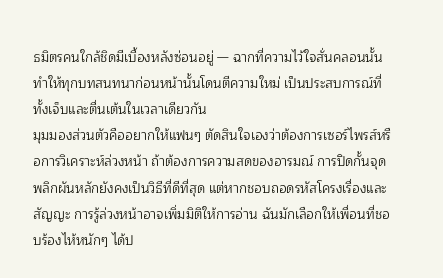ธมิตรคนใกล้ชิดมีเบื้องหลังซ่อนอยู่ — ฉากที่ความไว้ใจสั่นคลอนนั้นทำให้ทุกบทสนทนาก่อนหน้านั้นโดนตีความใหม่ เป็นประสบการณ์ที่ทั้งเจ็บและตื่นเต้นในเวลาเดียวกัน
มุมมองส่วนตัวคืออยากให้แฟนๆ ตัดสินใจเองว่าต้องการเซอร์ไพรส์หรือการวิเคราะห์ล่วงหน้า ถ้าต้องการความสดของอารมณ์ การปิดกั้นจุดพลิกผันหลักยังคงเป็นวิธีที่ดีที่สุด แต่หากชอบถอดรหัสโครงเรื่องและสัญญะ การรู้ล่วงหน้าอาจเพิ่มมิติให้การอ่าน ฉันมักเลือกให้เพื่อนที่ชอบร้องไห้หนักๆ ได้ป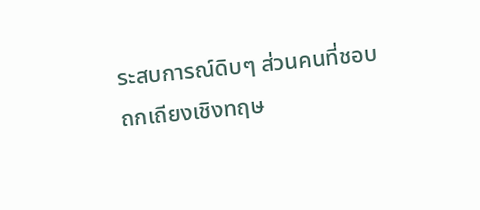ระสบการณ์ดิบๆ ส่วนคนที่ชอบถกเถียงเชิงทฤษ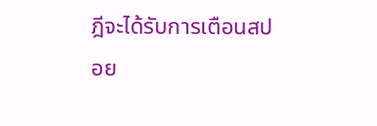ฎีจะได้รับการเตือนสปอย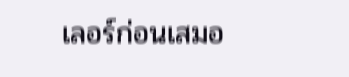เลอร์ก่อนเสมอ